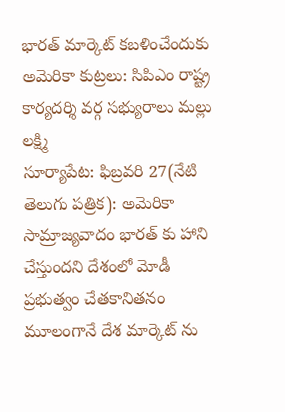భారత్ మార్కెట్ కబళించేందుకు అమెరికా కుట్రలు: సిపిఎం రాష్ట్ర కార్యదర్శి వర్గ సభ్యురాలు మల్లు లక్ష్మి
సూర్యాపేట: ఫిబ్రవరి 27(నేటి తెలుగు పత్రిక): అమెరికా సామ్రాజ్యవాదం భారత్ కు హాని చేస్తుందని దేశంలో మోడీ ప్రభుత్వం చేతకానితనం మూలంగానే దేశ మార్కెట్ ను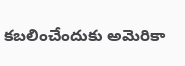కబలించేందుకు అమెరికా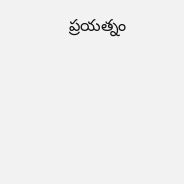ప్రయత్నం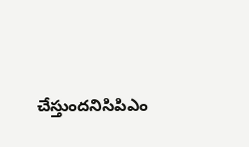చేస్తుందనిసిపిఎం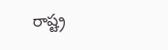రాష్ట్ర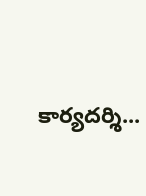కార్యదర్శి...